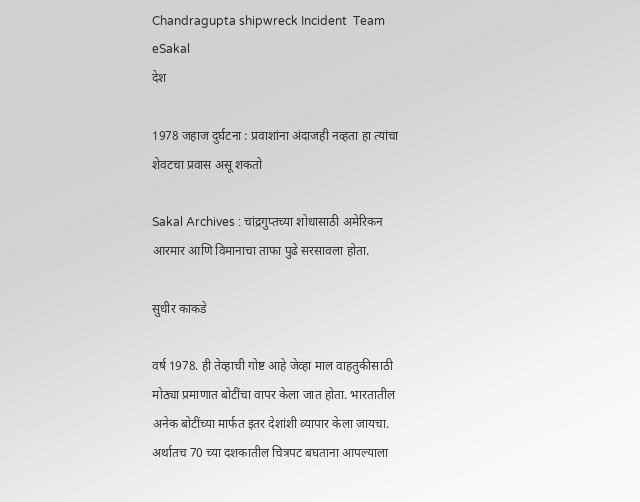Chandragupta shipwreck Incident  Team eSakal
देश

1978 जहाज दुर्घटना : प्रवाशांना अंदाजही नव्हता हा त्यांचा शेवटचा प्रवास असू शकतो

Sakal Archives : चांद्रगुप्तच्या शोधासाठी अमेरिकन आरमार आणि विमानाचा ताफा पुढे सरसावला होता.

सुधीर काकडे

वर्ष 1978. ही तेव्हाची गोष्ट आहे जेव्हा माल वाहतुकीसाठी मोठ्या प्रमाणात बोटींचा वापर केला जात होता. भारतातील अनेक बोटींच्या मार्फत इतर देशांशी व्यापार केला जायचा. अर्थातच 70 च्या दशकातील चित्रपट बघताना आपल्याला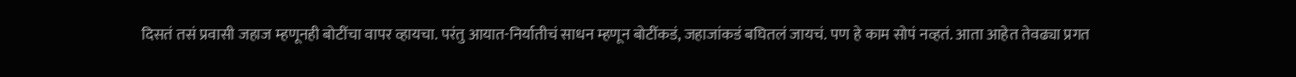दिसतं तसं प्रवासी जहाज म्हणूनही बोटींचा वापर व्हायचा. परंतु आयात-निर्यातीचं साधन म्हणून बोटींकडं, जहाजांकडं बघितलं जायचं. पण हे काम सोपं नव्हतं. आता आहेत तेवढ्या प्रगत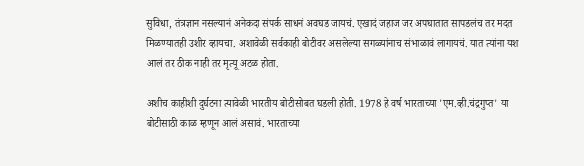सुविधा, तंत्रज्ञान नसल्यानं अनेकदा संपर्क साधनं अवघड जायचं. एखादं जहाज जर अपघातात सापडलंच तर मदत मिळण्यातही उशीर व्हायचा. अशावेळी सर्वकाही बोटीवर असलेल्या सगळ्यांनाच संभाळावं लागायचं. यात त्यांना यश आलं तर ठीक नाही तर मृत्यू अटळ होता.

अशीच काहीशी दुर्घटना त्यावेळी भारतीय बोटीसोबत घडली होती. 1978 हे वर्ष भारताच्या 'एम.व्ही.चंद्रगुप्त' या बोटीसाठी काळ म्हणून आलं असावं. भारताच्या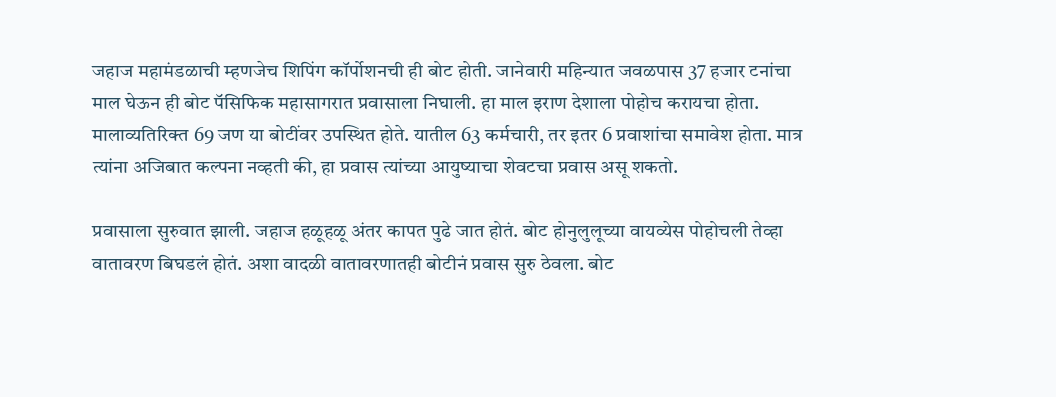जहाज महामंडळाची म्हणजेच शिपिंग कॉर्पोशनची ही बोट होती. जानेवारी महिन्यात जवळपास 37 हजार टनांचा माल घेऊन ही बोट पॅसिफिक महासागरात प्रवासाला निघाली. हा माल इराण देशाला पोहोच करायचा होता. मालाव्यतिरिक्त 69 जण या बोटींवर उपस्थित होते. यातील 63 कर्मचारी, तर इतर 6 प्रवाशांचा समावेश होता. मात्र त्यांना अजिबात कल्पना नव्हती की, हा प्रवास त्यांच्या आयुष्याचा शेवटचा प्रवास असू शकतो.

प्रवासाला सुरुवात झाली. जहाज हळूहळू अंतर कापत पुढे जात होतं. बोट होनुलुलूच्या वायव्येस पोहोचली तेव्हा वातावरण बिघडलं होतं. अशा वादळी वातावरणातही बोटीनं प्रवास सुरु ठेवला. बोट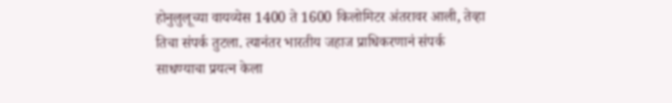होनुलुलूच्या वायव्येस 1400 ते 1600 किलोमिटर अंतरावर आली, तेव्हा तिचा संपर्क तुटला. त्यानंतर भारतीय जहाज प्राधिकरणानं संपर्क साधण्याचा प्रयत्न केला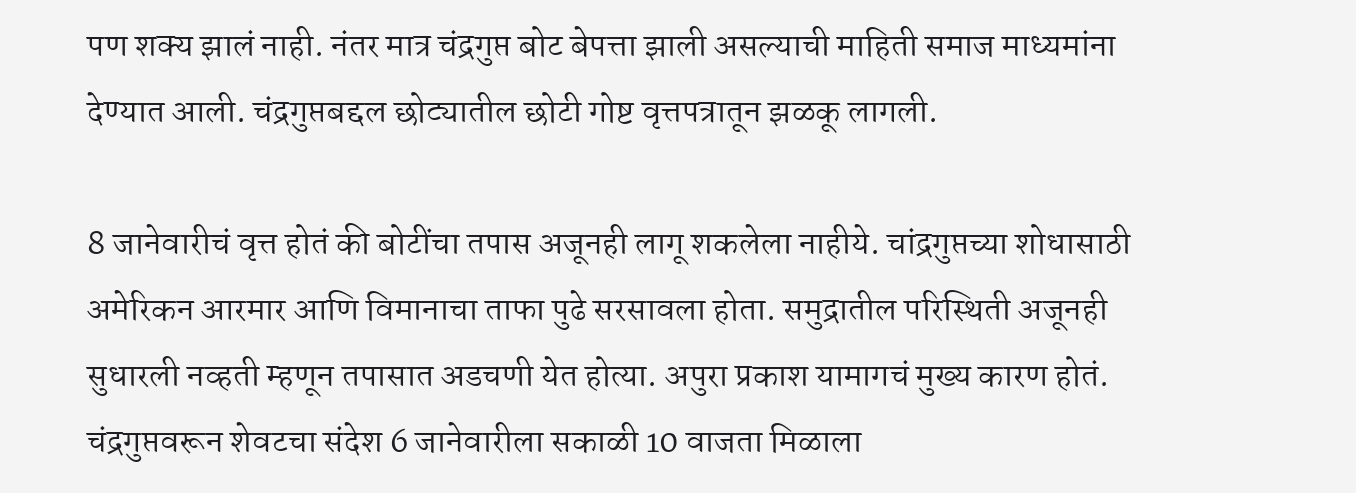पण शक्य झालं नाही. नंतर मात्र चंद्रगुप्त बोट बेपत्ता झाली असल्याची माहिती समाज माध्यमांना देण्यात आली. चंद्रगुप्तबद्दल छोट्यातील छोटी गोष्ट वृत्तपत्रातून झळकू लागली.

8 जानेवारीचं वृत्त होतं की बोटींचा तपास अजूनही लागू शकलेला नाहीये. चांद्रगुप्तच्या शोधासाठी अमेरिकन आरमार आणि विमानाचा ताफा पुढे सरसावला होता. समुद्रातील परिस्थिती अजूनही सुधारली नव्हती म्हणून तपासात अडचणी येत होत्या. अपुरा प्रकाश यामागचं मुख्य कारण होतं. चंद्रगुप्तवरून शेवटचा संदेश 6 जानेवारीला सकाळी 10 वाजता मिळाला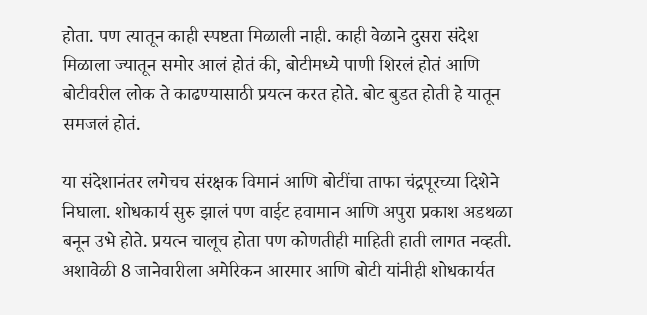होता. पण त्यातून काही स्पष्टता मिळाली नाही. काही वेळाने दुसरा संदेश मिळाला ज्यातून समोर आलं होतं की, बोटीमध्ये पाणी शिरलं होतं आणि बोटीवरील लोक ते काढण्यासाठी प्रयत्न करत होते. बोट बुडत होती हे यातून समजलं होतं.

या संदेशानंतर लगेचच संरक्षक विमानं आणि बोटींचा ताफा चंद्रपूरच्या दिशेने निघाला. शोधकार्य सुरु झालं पण वाईट हवामान आणि अपुरा प्रकाश अडथळा बनून उभे होते. प्रयत्न चालूच होता पण कोणतीही माहिती हाती लागत नव्हती. अशावेळी 8 जानेवारीला अमेरिकन आरमार आणि बोटी यांनीही शोधकार्यत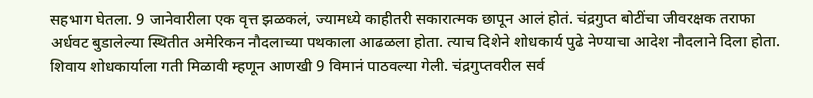सहभाग घेतला. 9 जानेवारीला एक वृत्त झळकलं, ज्यामध्ये काहीतरी सकारात्मक छापून आलं होतं. चंद्रगुप्त बोटींचा जीवरक्षक तराफा अर्धवट बुडालेल्या स्थितीत अमेरिकन नौदलाच्या पथकाला आढळला होता. त्याच दिशेने शोधकार्य पुढे नेण्याचा आदेश नौदलाने दिला होता. शिवाय शोधकार्याला गती मिळावी म्हणून आणखी 9 विमानं पाठवल्या गेली. चंद्रगुप्तवरील सर्व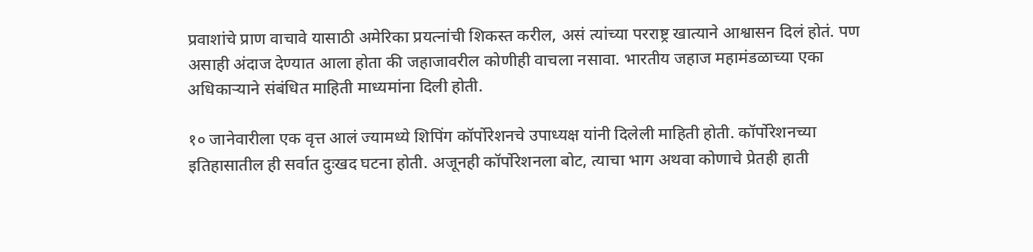प्रवाशांचे प्राण वाचावे यासाठी अमेरिका प्रयत्नांची शिकस्त करील, असं त्यांच्या परराष्ट्र खात्याने आश्वासन दिलं होतं. पण असाही अंदाज देण्यात आला होता की जहाजावरील कोणीही वाचला नसावा. भारतीय जहाज महामंडळाच्या एका अधिकाऱ्याने संबंधित माहिती माध्यमांना दिली होती.

१० जानेवारीला एक वृत्त आलं ज्यामध्ये शिपिंग कॉर्पोरेशनचे उपाध्यक्ष यांनी दिलेली माहिती होती. कॉर्पोरेशनच्या इतिहासातील ही सर्वात दुःखद घटना होती. अजूनही कॉर्पोरेशनला बोट, त्याचा भाग अथवा कोणाचे प्रेतही हाती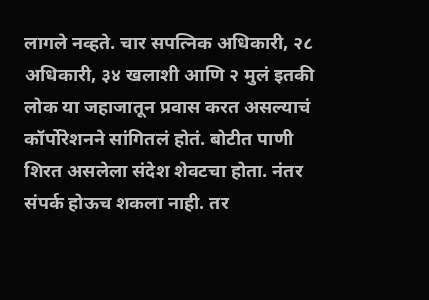लागले नव्हते. चार सपत्निक अधिकारी, २८ अधिकारी, ३४ खलाशी आणि २ मुलं इतकी लोक या जहाजातून प्रवास करत असल्याचं कॉर्पोरेशनने सांगितलं होतं. बोटीत पाणी शिरत असलेला संदेश शेवटचा होता. नंतर संपर्क होऊच शकला नाही. तर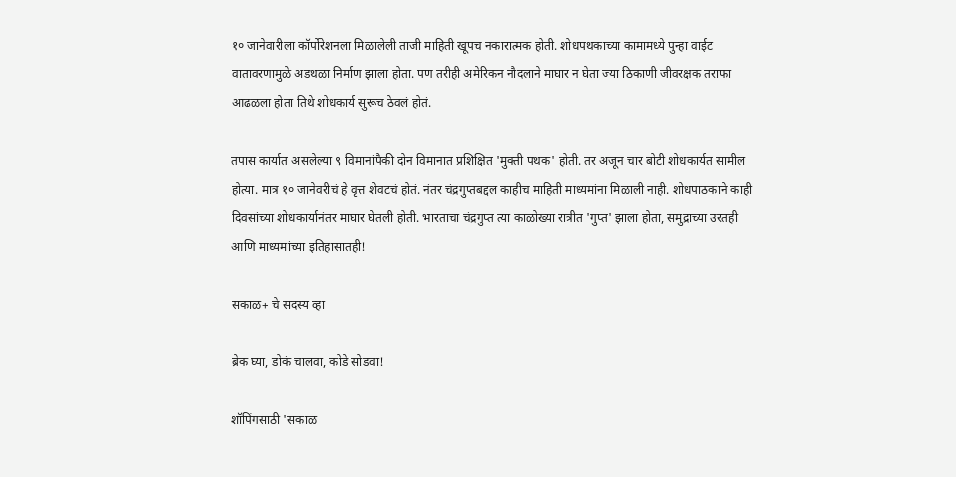१० जानेवारीला कॉर्पोरेशनला मिळालेली ताजी माहिती खूपच नकारात्मक होती. शोधपथकाच्या कामामध्ये पुन्हा वाईट वातावरणामुळे अडथळा निर्माण झाला होता. पण तरीही अमेरिकन नौदलाने माघार न घेता ज्या ठिकाणी जीवरक्षक तराफा आढळला होता तिथे शोधकार्य सुरूच ठेवलं होतं.

तपास कार्यात असलेल्या ९ विमानांपैकी दोन विमानात प्रशिक्षित 'मुक्ती पथक' होती. तर अजून चार बोटी शोधकार्यत सामील होत्या. मात्र १० जानेवरीचं हे वृत्त शेवटचं होतं. नंतर चंद्रगुप्तबद्दल काहीच माहिती माध्यमांना मिळाली नाही. शोधपाठकाने काही दिवसांच्या शोधकार्यानंतर माघार घेतली होती. भारताचा चंद्रगुप्त त्या काळोख्या रात्रीत 'गुप्त' झाला होता, समुद्राच्या उरतही आणि माध्यमांच्या इतिहासातही!

सकाळ+ चे सदस्य व्हा

ब्रेक घ्या, डोकं चालवा, कोडे सोडवा!

शॉपिंगसाठी 'सकाळ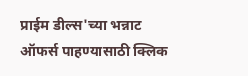प्राईम डील्स'च्या भन्नाट ऑफर्स पाहण्यासाठी क्लिक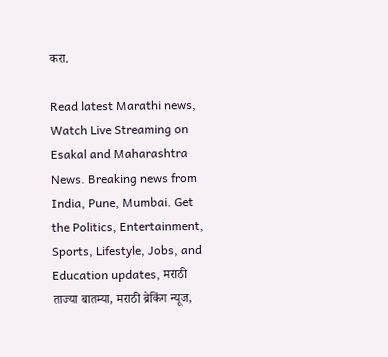करा.

Read latest Marathi news, Watch Live Streaming on Esakal and Maharashtra News. Breaking news from India, Pune, Mumbai. Get the Politics, Entertainment, Sports, Lifestyle, Jobs, and Education updates, मराठी ताज्या बातम्या, मराठी ब्रेकिंग न्यूज,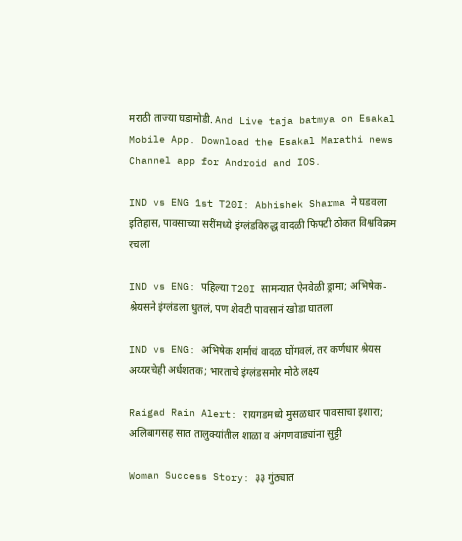मराठी ताज्या घडामोडी. And Live taja batmya on Esakal Mobile App. Download the Esakal Marathi news Channel app for Android and IOS.

IND vs ENG 1st T20I: Abhishek Sharma ने घडवला इतिहास, पावसाच्या सरींमध्ये इंग्लंडविरुद्ध वादळी फिफ्टी ठोकत विश्वविक्रम रचला

IND vs ENG: पहिल्या T20I सामन्यात ऐनवेळी ड्रामा; अभिषेक-श्रेयसने इंग्लंडला धुतलं, पण शेवटी पावसानं खोडा घातला

IND vs ENG: अभिषेक शर्माचं वादळ घोंगवलं, तर कर्णधार श्रेयस अय्यरचेही अर्धशतक; भारताचे इंग्लंडसमोर मोठे लक्ष्य

Raigad Rain Alert: रायगडमध्ये मुसळधार पावसाचा इशारा; अलिबागसह सात तालुक्यांतील शाळा व अंगणवाड्यांना सुट्टी

Woman Success Story: ३३ गुंठ्यात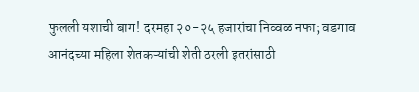फुलली यशाची बाग! दरमहा २०-२५ हजारांचा निव्वळ नफा; वडगाव आनंदच्या महिला शेतकऱ्यांची शेती ठरली इतरांसाठी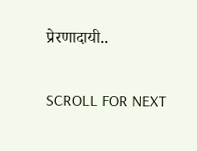प्रेरणादायी..

SCROLL FOR NEXT